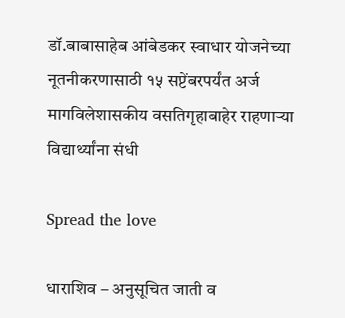डॉ.बाबासाहेब आंबेडकर स्वाधार योजनेच्या नूतनीकरणासाठी १५ सप्टेंबरपर्यंत अर्ज मागविलेशासकीय वसतिगृहाबाहेर राहणाऱ्या विद्यार्थ्यांना संधी

Spread the love

धाराशिव – अनुसूचित जाती व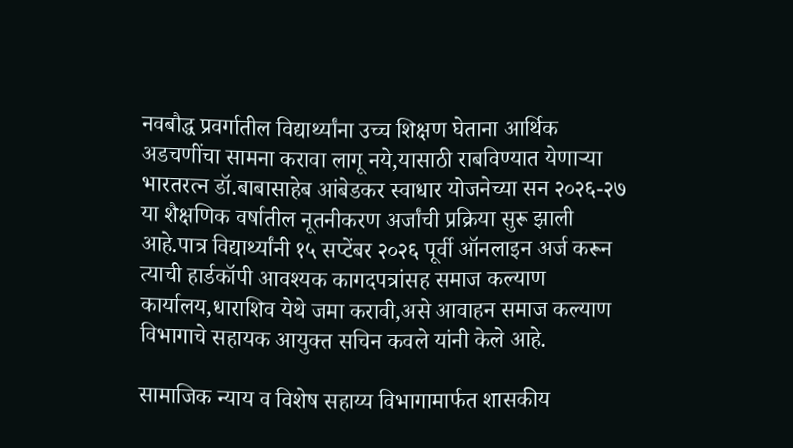नवबौद्ध प्रवर्गातील विद्यार्थ्यांना उच्च शिक्षण घेताना आर्थिक अडचणींचा सामना करावा लागू नये,यासाठी राबविण्यात येणाऱ्या भारतरत्न डॉ.बाबासाहेब आंबेडकर स्वाधार योजनेच्या सन २०२६-२७ या शैक्षणिक वर्षातील नूतनीकरण अर्जांची प्रक्रिया सुरू झाली आहे.पात्र विद्यार्थ्यांनी १५ सप्टेंबर २०२६ पूर्वी ऑनलाइन अर्ज करून त्याची हार्डकॉपी आवश्यक कागदपत्रांसह समाज कल्याण कार्यालय,धाराशिव येथे जमा करावी,असे आवाहन समाज कल्याण विभागाचे सहायक आयुक्त सचिन कवले यांनी केले आहे.

सामाजिक न्याय व विशेष सहाय्य विभागामार्फत शासकीय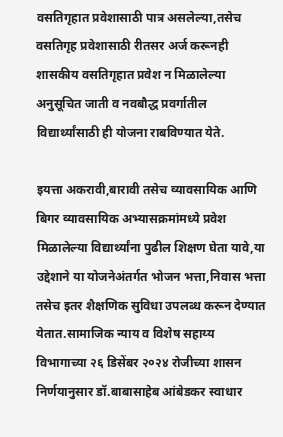वसतिगृहात प्रवेशासाठी पात्र असलेल्या,तसेच वसतिगृह प्रवेशासाठी रीतसर अर्ज करूनही शासकीय वसतिगृहात प्रवेश न मिळालेल्या अनुसूचित जाती व नवबौद्ध प्रवर्गातील विद्यार्थ्यांसाठी ही योजना राबविण्यात येते.

इयत्ता अकरावी,बारावी तसेच व्यावसायिक आणि बिगर व्यावसायिक अभ्यासक्रमांमध्ये प्रवेश मिळालेल्या विद्यार्थ्यांना पुढील शिक्षण घेता यावे,या उद्देशाने या योजनेअंतर्गत भोजन भत्ता,निवास भत्ता तसेच इतर शैक्षणिक सुविधा उपलब्ध करून देण्यात येतात.सामाजिक न्याय व विशेष सहाय्य विभागाच्या २६ डिसेंबर २०२४ रोजीच्या शासन निर्णयानुसार डॉ.बाबासाहेब आंबेडकर स्वाधार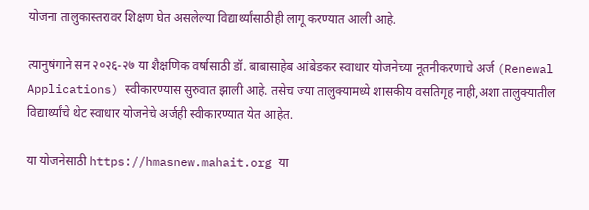योजना तालुकास्तरावर शिक्षण घेत असलेल्या विद्यार्थ्यांसाठीही लागू करण्यात आली आहे.

त्यानुषंगाने सन २०२६-२७ या शैक्षणिक वर्षासाठी डॉ. बाबासाहेब आंबेडकर स्वाधार योजनेच्या नूतनीकरणाचे अर्ज (Renewal Applications) स्वीकारण्यास सुरुवात झाली आहे. तसेच ज्या तालुक्यामध्ये शासकीय वसतिगृह नाही,अशा तालुक्यातील विद्यार्थ्यांचे थेट स्वाधार योजनेचे अर्जही स्वीकारण्यात येत आहेत.

या योजनेसाठी https://hmasnew.mahait.org या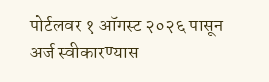पोर्टलवर १ ऑगस्ट २०२६ पासून अर्ज स्वीकारण्यास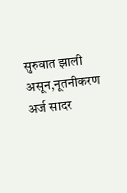सुरुवात झाली असून,नूतनीकरण अर्ज सादर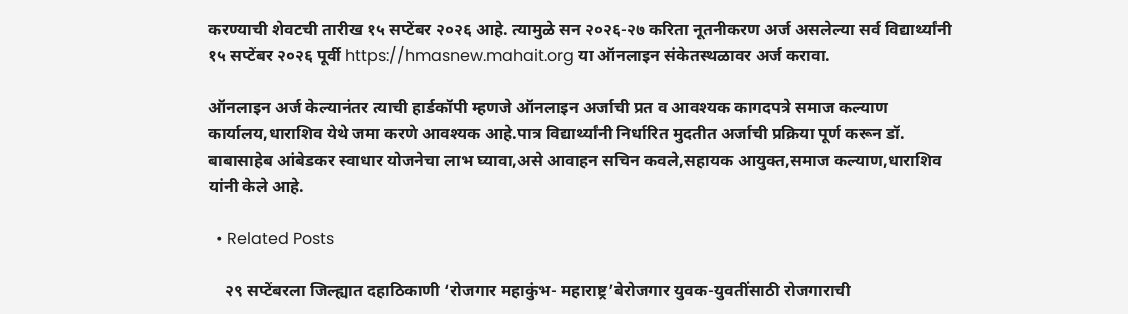करण्याची शेवटची तारीख १५ सप्टेंबर २०२६ आहे. त्यामुळे सन २०२६-२७ करिता नूतनीकरण अर्ज असलेल्या सर्व विद्यार्थ्यांनी १५ सप्टेंबर २०२६ पूर्वी https://hmasnew.mahait.org या ऑनलाइन संकेतस्थळावर अर्ज करावा.

ऑनलाइन अर्ज केल्यानंतर त्याची हार्डकॉपी म्हणजे ऑनलाइन अर्जाची प्रत व आवश्यक कागदपत्रे समाज कल्याण कार्यालय,धाराशिव येथे जमा करणे आवश्यक आहे.पात्र विद्यार्थ्यांनी निर्धारित मुदतीत अर्जाची प्रक्रिया पूर्ण करून डॉ. बाबासाहेब आंबेडकर स्वाधार योजनेचा लाभ घ्यावा,असे आवाहन सचिन कवले,सहायक आयुक्त,समाज कल्याण,धाराशिव यांनी केले आहे.

  • Related Posts

    २९ सप्टेंबरला जिल्ह्यात दहाठिकाणी ‘रोजगार महाकुंभ- महाराष्ट्र’बेरोजगार युवक-युवतींसाठी रोजगाराची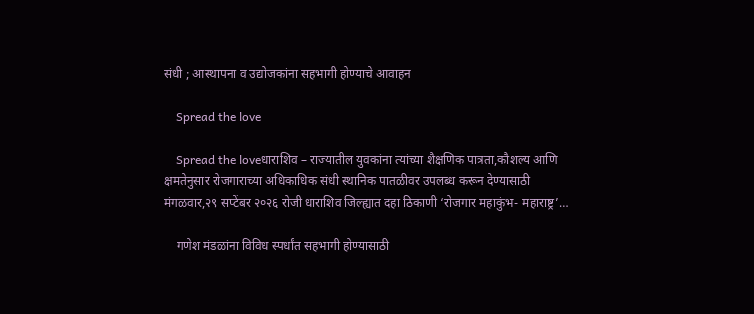संधी ; आस्थापना व उद्योजकांना सहभागी होण्याचे आवाहन

    Spread the love

    Spread the loveधाराशिव – राज्यातील युवकांना त्यांच्या शैक्षणिक पात्रता,कौशल्य आणि क्षमतेनुसार रोजगाराच्या अधिकाधिक संधी स्थानिक पातळीवर उपलब्ध करून देण्यासाठी मंगळवार,२९ सप्टेंबर २०२६ रोजी धाराशिव जिल्ह्यात दहा ठिकाणी ‘रोजगार महाकुंभ- महाराष्ट्र’…

    गणेश मंडळांना विविध स्पर्धांत सहभागी होण्यासाठी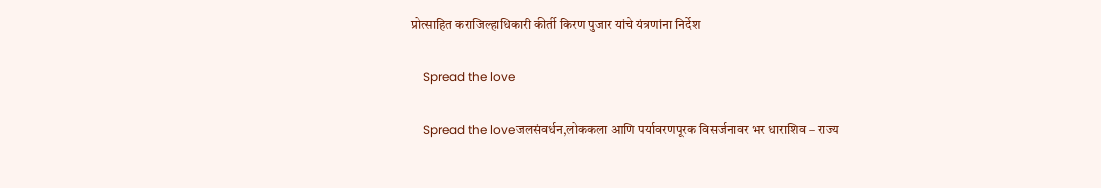प्रोत्साहित कराजिल्हाधिकारी कीर्ती किरण पुजार यांचे यंत्रणांना निर्देश

    Spread the love

    Spread the loveजलसंवर्धन,लोककला आणि पर्यावरणपूरक विसर्जनावर भर धाराशिव – राज्य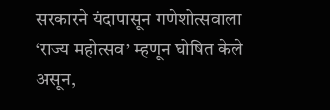सरकारने यंदापासून गणेशोत्सवाला ‘राज्य महोत्सव’ म्हणून घोषित केले असून,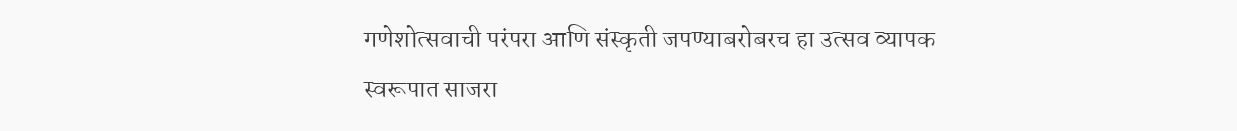गणेशोत्सवाची परंपरा आणि संस्कृती जपण्याबरोबरच हा उत्सव व्यापक स्वरूपात साजरा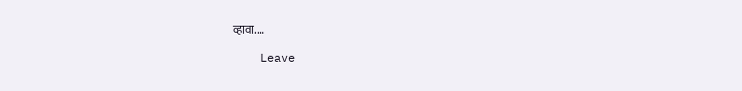व्हावा.…

    Leave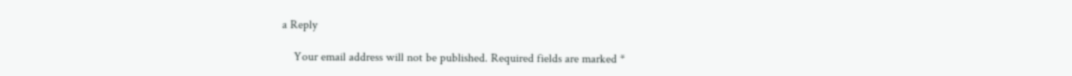a Reply

    Your email address will not be published. Required fields are marked *